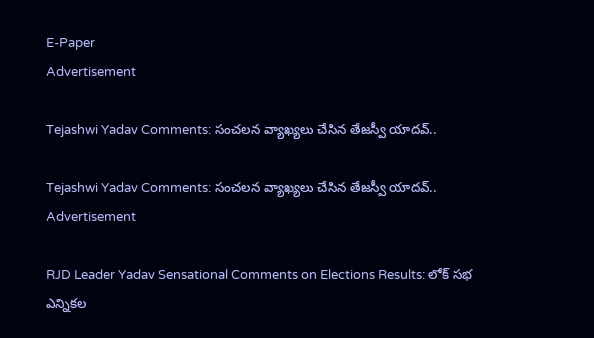E-Paper
Advertisement

Tejashwi Yadav Comments: సంచలన వ్యాఖ్యలు చేసిన తేజస్వీ యాదవ్..

Tejashwi Yadav Comments: సంచలన వ్యాఖ్యలు చేసిన తేజస్వీ యాదవ్..
Advertisement

RJD Leader Yadav Sensational Comments on Elections Results: లోక్ సభ ఎన్నికల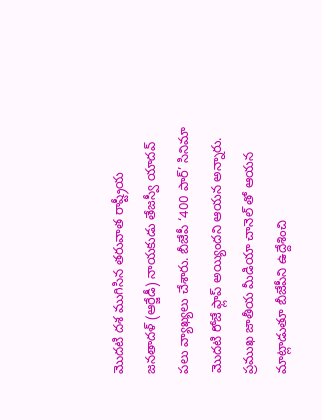మొదటి దశ ముగిసిన తరువాత రాష్ట్రీయ జనతాదళ్ (ఆర్జేడీ) నాయకుడు తేజస్వీ యాదవ్ పలు వ్యాఖ్యలు చేశారు. బీజేపీ ‘400 పార్’ సినిమా మొదటి రోజే ఫ్లాప్ అయ్యిందని ఆయన అన్నారు. ప్రముఖ జాతీయ మీడియా చానెల్ తో ఆయన మాట్లాడుతూ బీజేపీని ఉద్దేశించి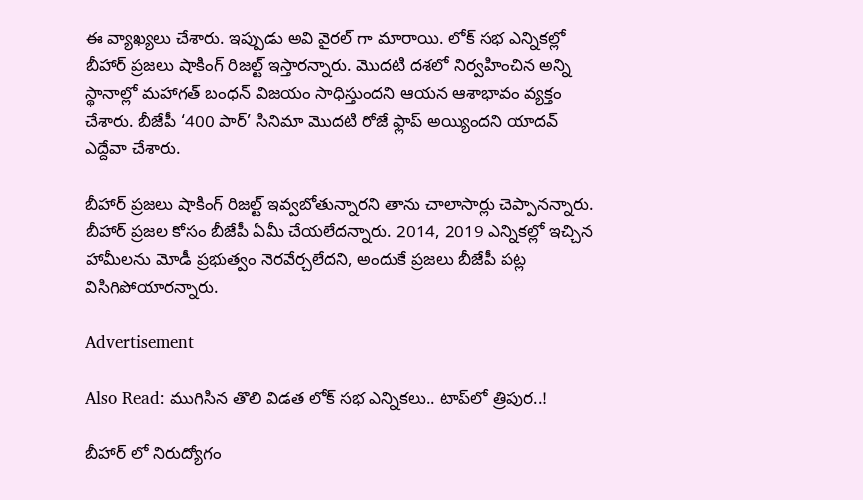ఈ వ్యాఖ్యలు చేశారు. ఇప్పుడు అవి వైరల్ గా మారాయి. లోక్ సభ ఎన్నికల్లో బీహార్ ప్రజలు షాకింగ్ రిజల్ట్ ఇస్తారన్నారు. మొదటి దశలో నిర్వహించిన అన్ని స్థానాల్లో మహాగత్ బంధన్ విజయం సాధిస్తుందని ఆయన ఆశాభావం వ్యక్తం చేశారు. బీజేపీ ‘400 పార్’ సినిమా మొదటి రోజే ఫ్లాప్ అయ్యిందని యాదవ్ ఎద్దేవా చేశారు.

బీహార్ ప్రజలు షాకింగ్ రిజల్ట్ ఇవ్వబోతున్నారని తాను చాలాసార్లు చెప్పానన్నారు. బీహార్ ప్రజల కోసం బీజేపీ ఏమీ చేయలేదన్నారు. 2014, 2019 ఎన్నికల్లో ఇచ్చిన హామీలను మోడీ ప్రభుత్వం నెరవేర్చలేదని, అందుకే ప్రజలు బీజేపీ పట్ల విసిగిపోయారన్నారు.

Advertisement

Also Read: ముగిసిన తొలి విడత లోక్ సభ ఎన్నికలు.. టాప్‌లో త్రిపుర..!

బీహార్ లో నిరుద్యోగం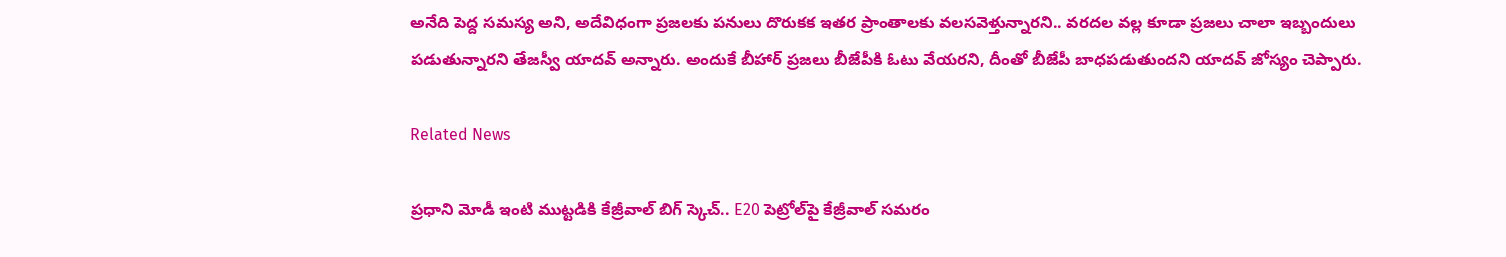అనేది పెద్ద సమస్య అని, అదేవిధంగా ప్రజలకు పనులు దొరుకక ఇతర ప్రాంతాలకు వలసవెళ్తున్నారని.. వరదల వల్ల కూడా ప్రజలు చాలా ఇబ్బందులు పడుతున్నారని తేజస్వీ యాదవ్ అన్నారు. అందుకే బీహార్ ప్రజలు బీజేపీకి ఓటు వేయరని, దీంతో బీజేపీ బాధపడుతుందని యాదవ్ జోస్యం చెప్పారు.

Related News

ప్రధాని మోడీ ఇంటి ముట్టడికి కేజ్రీవాల్ బిగ్ స్కెచ్.. E20 పెట్రోల్‌పై కేజ్రీవాల్ సమరం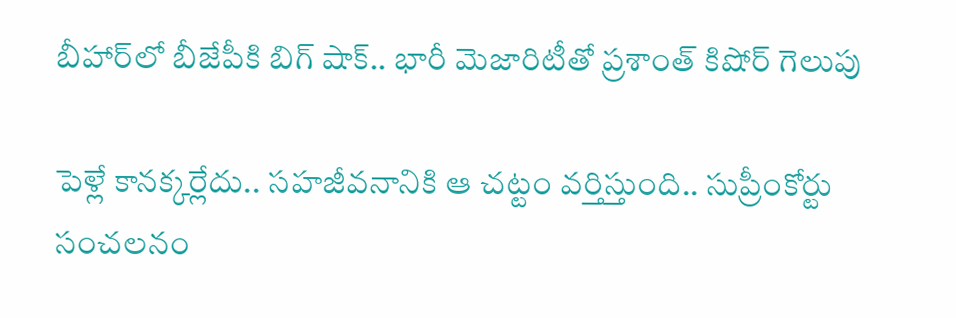బీహార్‌లో బీజేపీకి బిగ్ షాక్.. భారీ మెజారిటీతో ప్రశాంత్ కిషోర్ గెలుపు

పెళ్లే కానక్కర్లేదు.. సహజీవనానికి ఆ చట్టం వర్తిస్తుంది.. సుప్రీంకోర్టు సంచలనం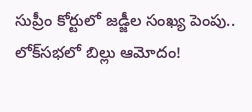సుప్రీం కోర్టులో జడ్జీల సంఖ్య పెంపు.. లోక్‌సభలో బిల్లు ఆమోదం!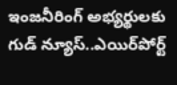ఇంజనీరింగ్ అభ్యర్థులకు గుడ్ న్యూస్..ఎయిర్‌పోర్ట్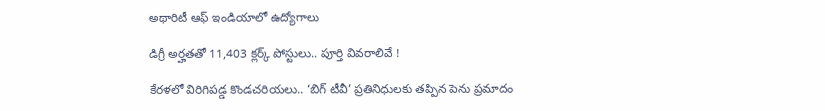అథారిటీ ఆఫ్ ఇండియాలో ఉద్యోగాలు

డిగ్రీ అర్హతతో 11,403 క్లర్క్ పోస్టులు.. పూర్తి వివరాలివే !

కేరళలో విరిగిపడ్డ కొండచరియలు.. ‘బిగ్ టీవీ’ ప్రతినిధులకు తప్పిన పెను ప్రమాదం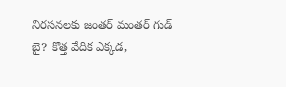నిరసనలకు జంతర్ మంతర్ గుడ్ బై? కొత్త వేదిక ఎక్కడ,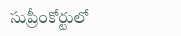సుప్రీంకోర్టులో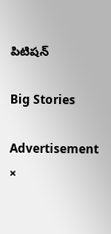పిటిషన్

Big Stories

Advertisement
×